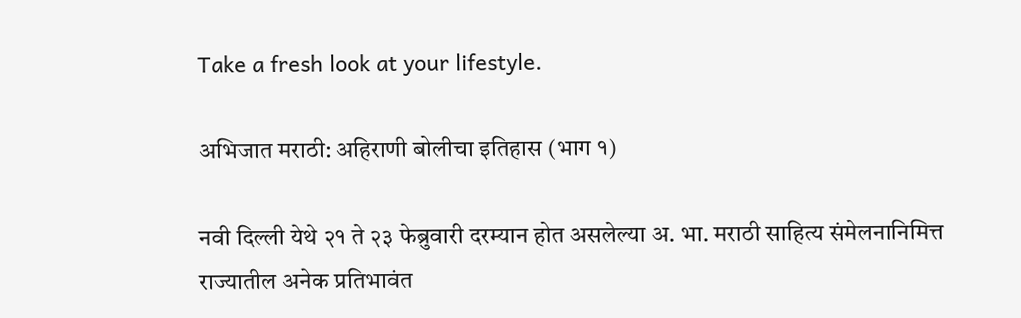Take a fresh look at your lifestyle.

अभिजात मराठी: अहिराणी बोलीचा इतिहास (भाग १)

नवी दिल्ली येथे २१ ते २३ फेब्रुवारी दरम्यान होत असलेल्या अ. भा. मराठी साहित्य संमेलनानिमित्त राज्यातील अनेक प्रतिभावंत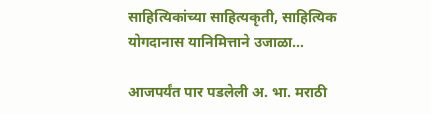साहित्यिकांच्या साहित्यकृती, साहित्यिक योगदानास यानिमित्ताने उजाळा…

आजपर्यंत पार पडलेली अ. भा. मराठी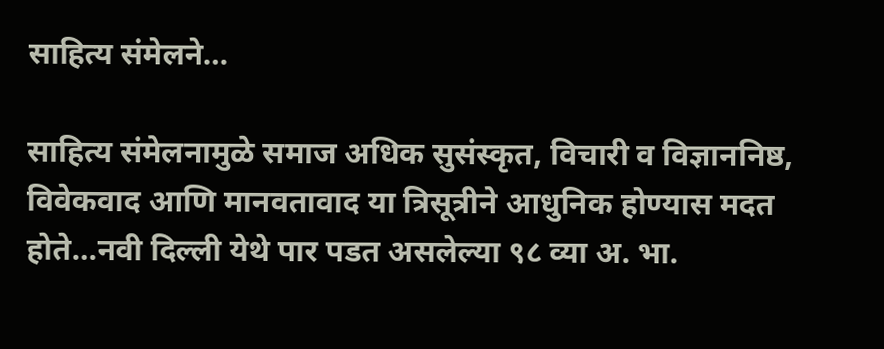साहित्य संमेलने…

साहित्य संमेलनामुळे समाज अधिक सुसंस्कृत, विचारी व विज्ञाननिष्ठ, विवेकवाद आणि मानवतावाद या त्रिसूत्रीने आधुनिक होण्यास मदत होते…नवी दिल्ली येथे पार पडत असलेल्या ९८ व्या अ. भा.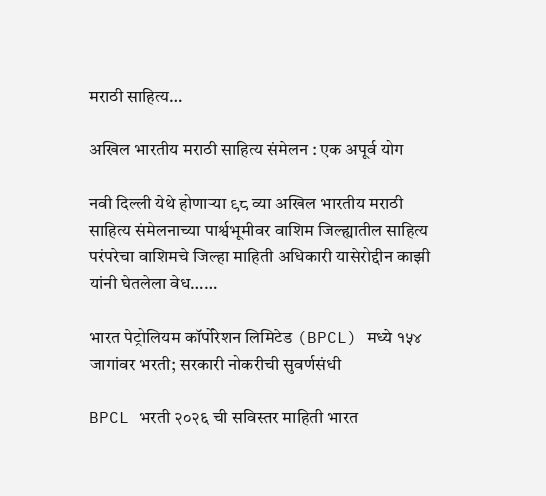मराठी साहित्य…

अखिल भारतीय मराठी साहित्य संमेलन : एक अपूर्व योग

नवी दिल्ली येथे होणाऱ्या ९८ व्या अखिल भारतीय मराठी साहित्य संमेलनाच्या पार्श्वभूमीवर वाशिम जिल्ह्यातील साहित्य परंपरेचा वाशिमचे जिल्हा माहिती अधिकारी यासेरोद्दीन काझी यांनी घेतलेला वेध……

भारत पेट्रोलियम कॉर्पोरेशन लिमिटेड (BPCL) मध्ये १५४ जागांवर भरती; सरकारी नोकरीची सुवर्णसंधी

BPCL भरती २०२६ ची सविस्तर माहिती भारत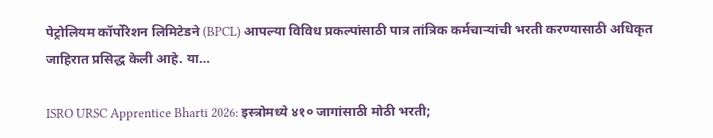पेट्रोलियम कॉर्पोरेशन लिमिटेडने (BPCL) आपल्या विविध प्रकल्पांसाठी पात्र तांत्रिक कर्मचाऱ्यांची भरती करण्यासाठी अधिकृत जाहिरात प्रसिद्ध केली आहे. या…

ISRO URSC Apprentice Bharti 2026: इस्त्रोमध्ये ४१० जागांसाठी मोठी भरती;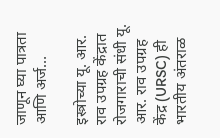जाणून घ्या पात्रता आणि अर्ज…

इस्त्रोच्या यू. आर. राव उपग्रह केंद्रात रोजगाराची संधी यू. आर. राव उपग्रह केंद्र (URSC) ही भारतीय अंतराळ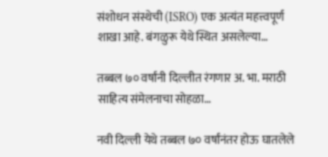संशोधन संस्थेची (ISRO) एक अत्यंत महत्त्वपूर्ण शाखा आहे. बंगळुरू येथे स्थित असलेल्या…

तब्बल ७० वर्षांनी दिल्लीत रंगणार अ. भा. मराठी साहित्य संमेलनाचा सोहळा…

नवी दिल्ली येथे तब्बल ७० वर्षांनंतर होऊ घातलेले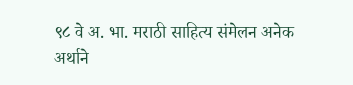९८ वे अ. भा. मराठी साहित्य संमेलन अनेक अर्थाने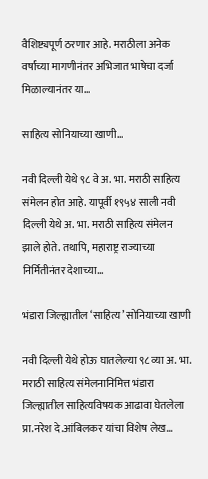वैशिष्ट्यपूर्ण ठरणार आहे. मराठीला अनेक वर्षांच्या मागणीनंतर अभिजात भाषेचा दर्जा मिळाल्यानंतर या…

साहित्य सोनियाच्या खाणी…

नवी दिल्ली येथे ९८ वे अ. भा. मराठी साहित्य संमेलन होत आहे. यापूर्वी १९५४ साली नवी दिल्ली येथे अ. भा. मराठी साहित्य संमेलन झाले होते. तथापि, महाराष्ट्र राज्याच्या निर्मितीनंतर देशाच्या…

भंडारा जिल्ह्यातील ‘साहित्य’ सोनियाच्या खाणी

नवी दिल्ली येथे होऊ घातलेल्या ९८ व्या अ. भा. मराठी साहित्य संमेलनानिमित्त भंडारा जिल्ह्यातील साहित्यविषयक आढावा घेतलेला प्रा.नरेश दे.आंबिलकर यांचा विशेष लेख…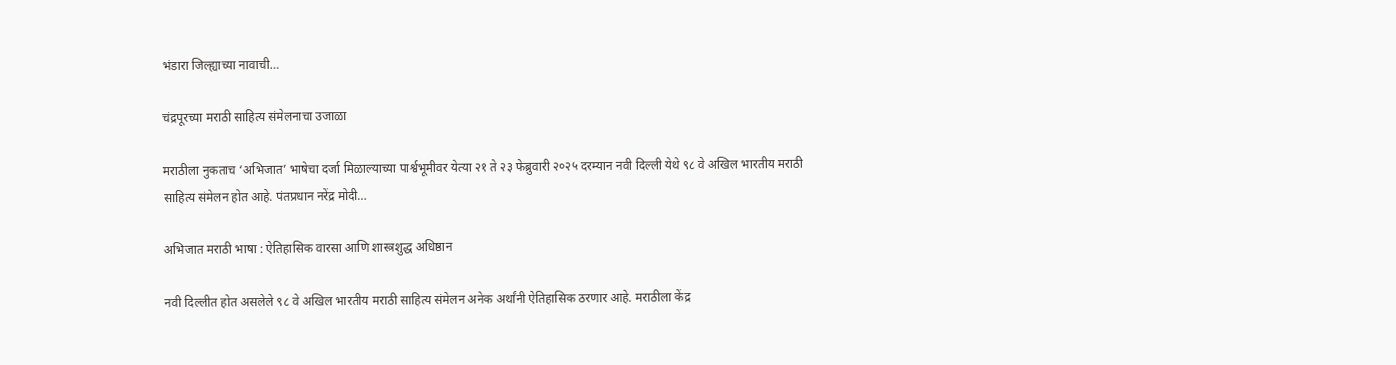भंडारा जिल्ह्याच्या नावाची…

चंद्रपूरच्या मराठी साहित्य संमेलनाचा उजाळा

मराठीला नुकताच ‘अभिजात’ भाषेचा दर्जा मिळाल्याच्या पार्श्वभूमीवर येत्या २१ ते २३ फेब्रुवारी २०२५ दरम्यान नवी दिल्ली येथे ९८ वे अखिल भारतीय मराठी साहित्य संमेलन होत आहे. पंतप्रधान नरेंद्र मोदी…

अभिजात मराठी भाषा : ऐतिहासिक वारसा आणि शास्त्रशुद्ध अधिष्ठान

नवी दिल्लीत होत असलेले ९८ वे अखिल भारतीय मराठी साहित्य संमेलन अनेक अर्थांनी ऐतिहासिक ठरणार आहे. मराठीला केंद्र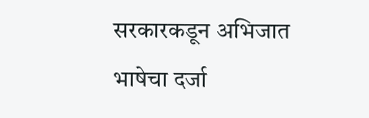सरकारकडून अभिजात भाषेचा दर्जा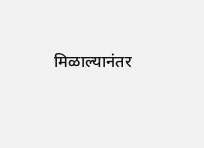मिळाल्यानंतर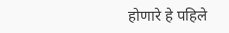होणारे हे पहिले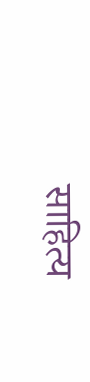साहित्य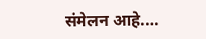संमेलन आहे.…